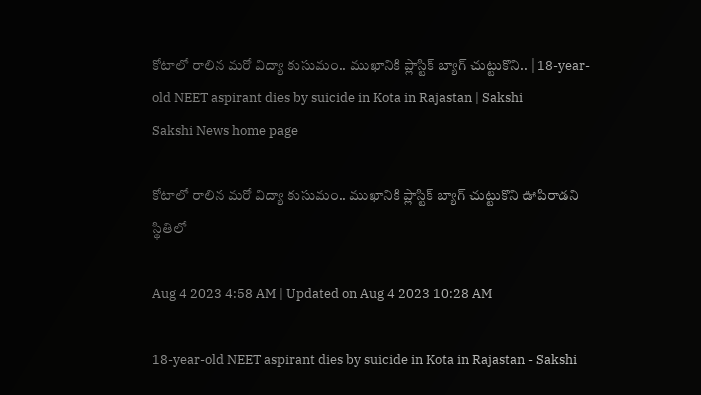కోటాలో రాలిన మరో విద్యా కుసుమం.. ముఖానికి ప్లాస్టిక్‌ బ్యాగ్‌ చుట్టుకొని.. | 18-year-old NEET aspirant dies by suicide in Kota in Rajastan | Sakshi
Sakshi News home page

కోటాలో రాలిన మరో విద్యా కుసుమం.. ముఖానికి ప్లాస్టిక్‌ బ్యాగ్‌ చుట్టుకొని ఊపిరాడని స్థితిలో

Aug 4 2023 4:58 AM | Updated on Aug 4 2023 10:28 AM

18-year-old NEET aspirant dies by suicide in Kota in Rajastan - Sakshi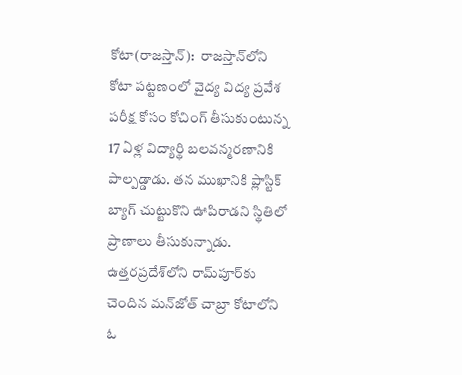కోటా(రాజస్తాన్‌):  రాజస్తాన్‌లోని కోటా పట్టణంలో వైద్య విద్య ప్రవేశ పరీక్ష కోసం కోచింగ్‌ తీసుకుంటున్న 17 ఏళ్ల విద్యార్థి బలవన్మరణానికి పాల్పడ్డాడు. తన ముఖానికి ప్లాస్టిక్‌ బ్యాగ్‌ చుట్టుకొని ఊపిరాడని స్థితిలో ప్రాణాలు తీసుకున్నాడు. ఉత్తరప్రదేశ్‌లోని రామ్‌పూర్‌కు చెందిన మన్‌జోత్‌ చాబ్రా కోటాలోని ఓ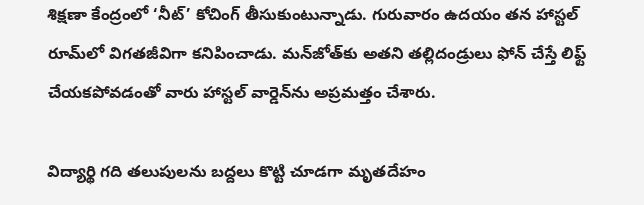శిక్షణా కేంద్రంలో ‘నీట్‌’ కోచింగ్‌ తీసుకుంటున్నాడు. గురువారం ఉదయం తన హాస్టల్‌ రూమ్‌లో విగతజీవిగా కనిపించాడు. మన్‌జోత్‌కు అతని తల్లిదండ్రులు ఫోన్‌ చేస్తే లిఫ్ట్‌ చేయకపోవడంతో వారు హాస్టల్‌ వార్డెన్‌ను అప్రమత్తం చేశారు.

విద్యార్థి గది తలుపులను బద్దలు కొట్టి చూడగా మృతదేహం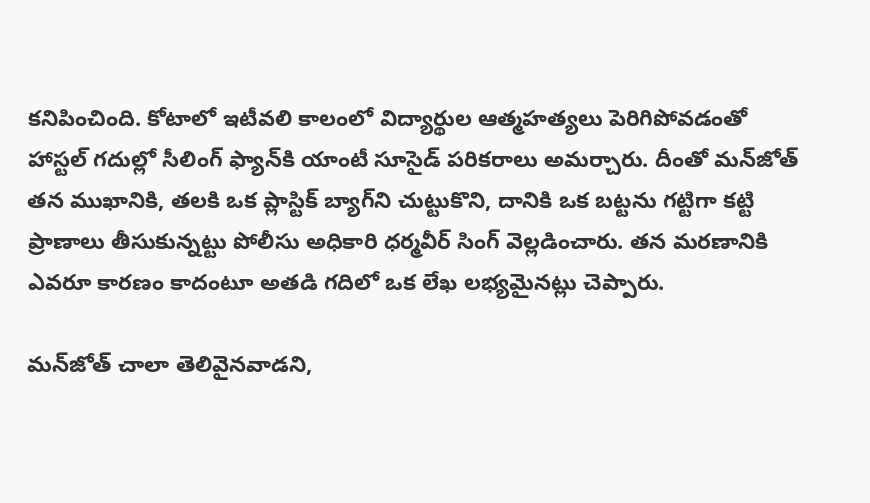కనిపించింది. కోటాలో ఇటీవలి కాలంలో విద్యార్థుల ఆత్మహత్యలు పెరిగిపోవడంతో హాస్టల్‌ గదుల్లో సీలింగ్‌ ఫ్యాన్‌కి యాంటీ సూసైడ్‌ పరికరాలు అమర్చారు. దీంతో మన్‌జోత్‌ తన ముఖానికి, తలకి ఒక ప్లాస్టిక్‌ బ్యాగ్‌ని చుట్టుకొని, దానికి ఒక బట్టను గట్టిగా కట్టి ప్రాణాలు తీసుకున్నట్టు పోలీసు అధికారి ధర్మవీర్‌ సింగ్‌ వెల్లడించారు. తన మరణానికి ఎవరూ కారణం కాదంటూ అతడి గదిలో ఒక లేఖ లభ్యమైనట్లు చెప్పారు.

మన్‌జోత్‌ చాలా తెలివైనవాడని,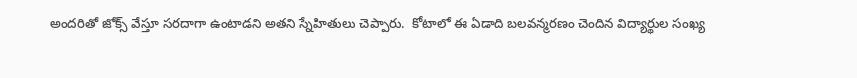అందరితో జోక్స్‌ వేస్తూ సరదాగా ఉంటాడని అతని స్నేహితులు చెప్పారు.  కోటాలో ఈ ఏడాది బలవన్మరణం చెందిన విద్యార్థుల సంఖ్య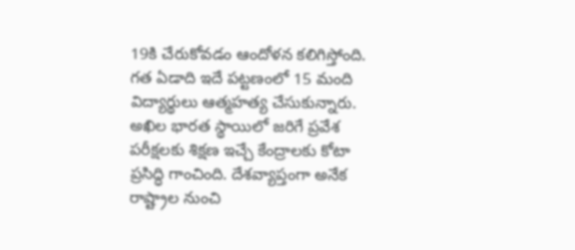19కి చేరుకోవడం ఆందోళన కలిగిస్తోంది. గత ఏడాది ఇదే పట్టణంలో 15 మంది విద్యార్థులు ఆత్మహత్య చేసుకున్నారు. అఖిల భారత స్థాయిలో జరిగే ప్రవేశ పరీక్షలకు శిక్షణ ఇచ్చే కేంద్రాలకు కోటా ప్రసిద్ధి గాంచింది. దేశవ్యాప్తంగా అనేక రాష్ట్రాల నుంచి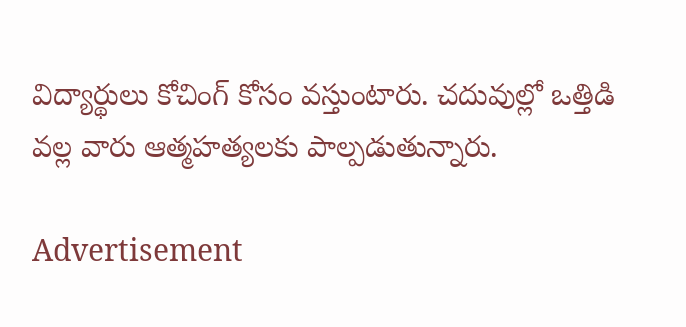విద్యార్థులు కోచింగ్‌ కోసం వస్తుంటారు. చదువుల్లో ఒత్తిడి  వల్ల వారు ఆత్మహత్యలకు పాల్పడుతున్నారు.

Advertisement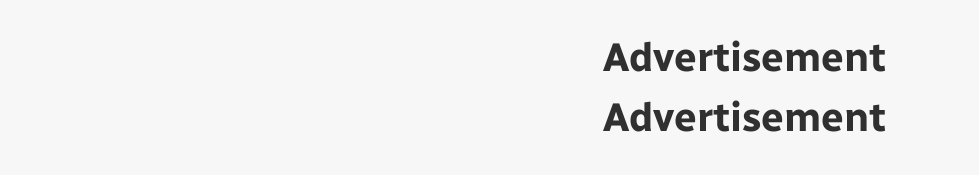Advertisement
Advertisement